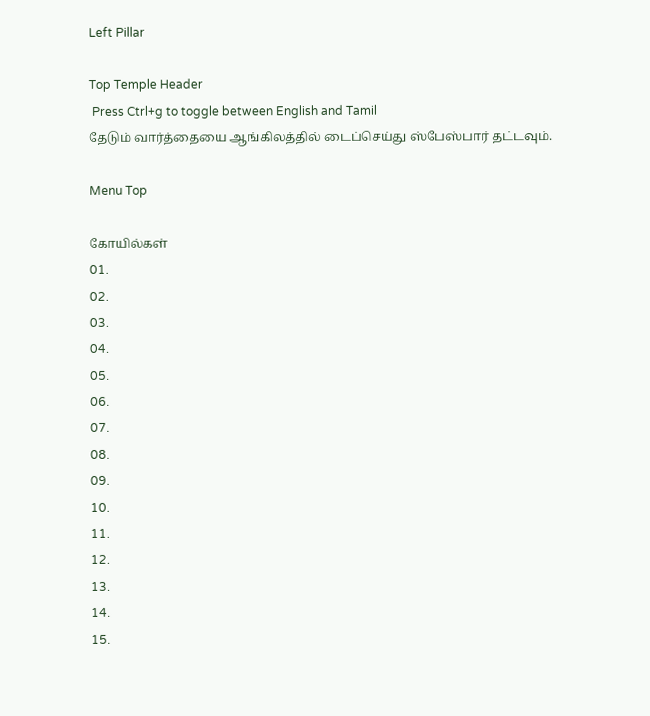Left Pillar

Top Temple Header
 Press Ctrl+g to toggle between English and Tamil
தேடும் வார்த்தையை ஆங்கிலத்தில் டைப்செய்து ஸ்பேஸ்பார் தட்டவும்.

Menu Top

கோயில்கள்
01.
02.
03.
04.
05.
06.
07.
08.
09.
10.
11.
12.
13.
14.
15.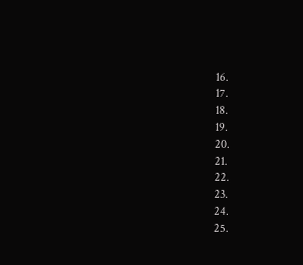16.
17.
18.
19.
20.
21.
22.
23.
24.
25.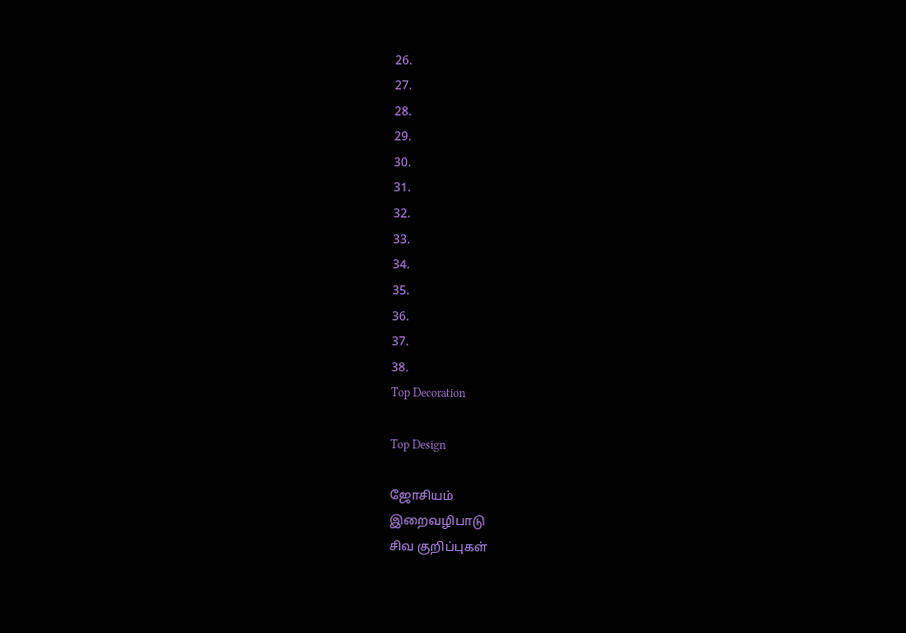26.
27.
28.
29.
30.
31.
32.
33.
34.
35.
36.
37.
38.
Top Decoration

Top Design

ஜோசியம்
இறைவழிபாடு
சிவ குறிப்புகள்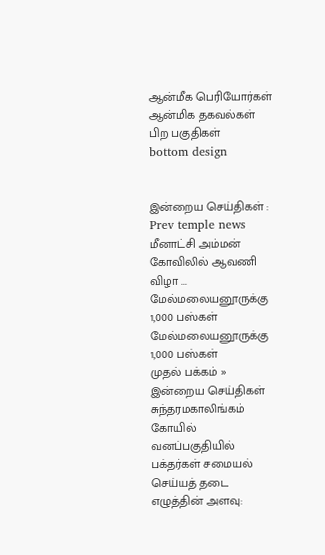ஆன்மீக பெரியோர்கள்
ஆன்மிக தகவல்கள்
பிற பகுதிகள்
bottom design


இன்றைய செய்திகள் :
Prev temple news மீனாட்சி அம்மன் கோவிலில் ஆவணி விழா ... மேல்மலையனூருக்கு 1,000 பஸ்கள் மேல்மலையனூருக்கு 1,000 பஸ்கள்
முதல் பக்கம் » இன்றைய செய்திகள்
சுந்தரமகாலிங்கம் கோயில் வனப்பகுதியில் பக்தர்கள் சமையல் செய்யத் தடை
எழுத்தின் அளவு: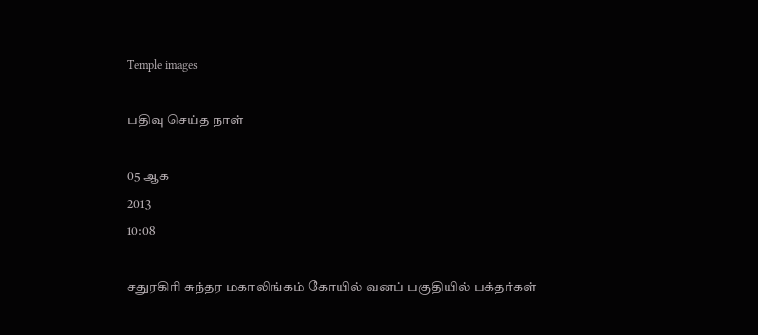Temple images

பதிவு செய்த நாள்

05 ஆக
2013
10:08

சதுரகிரி சுந்தர மகாலிங்கம் கோயில் வனப் பகுதியில் பக்தர்கள்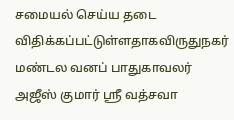சமையல் செய்ய தடை விதிக்கப்பட்டுள்ளதாகவிருதுநகர் மண்டல வனப் பாதுகாவலர் அஜீஸ் குமார் ஸ்ரீ வத்சவா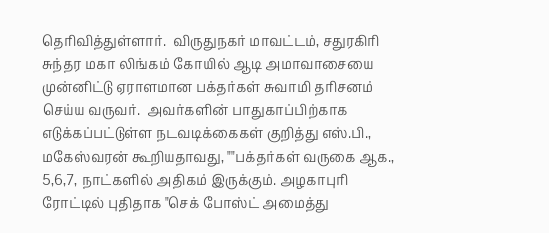தெரிவித்துள்ளார்.  விருதுநகர் மாவட்டம், சதுரகிரி சுந்தர மகா லிங்கம் கோயில் ஆடி அமாவாசையை  முன்னிட்டு ஏராளமான பக்தர்கள் சுவாமி தரிசனம் செய்ய வருவர்.  அவர்களின் பாதுகாப்பிற்காக எடுக்கப்பட்டுள்ள நடவடிக்கைகள் குறித்து எஸ்.பி., மகேஸ்வரன் கூறியதாவது, ""பக்தர்கள் வருகை ஆக., 5,6,7, நாட்களில் அதிகம் இருக்கும். அழகாபுரி ரோட்டில் புதிதாக "செக் போஸ்ட் அமைத்து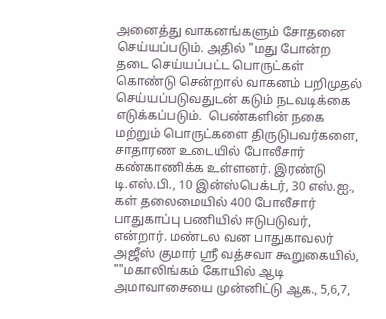அனைத்து வாகனங்களும் சோதனை செய்யப்படும். அதில் "மது போன்ற தடை செய்யப்பட்ட பொருட்கள் கொண்டு சென்றால் வாகனம் பறிமுதல் செய்யப்படுவதுடன் கடும் நடவடிக்கை எடுக்கப்படும்.  பெண்களின் நகை மற்றும் பொருட்களை திருடுபவர்களை, சாதாரண உடையில் போலீசார் கண்காணிக்க உள்ளனர். இரண்டு டி.எஸ்.பி., 10 இன்ஸ்பெக்டர், 30 எஸ்.ஐ., கள் தலைமையில் 400 போலீசார் பாதுகாப்பு பணியில் ஈடுபடுவர், என்றார். மண்டல வன பாதுகாவலர் அஜீஸ் குமார் ஸ்ரீ வத்சவா கூறுகையில்,  ""மகாலிங்கம் கோயில் ஆடி அமாவாசையை முன்னிட்டு ஆக., 5,6,7,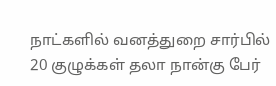நாட்களில் வனத்துறை சார்பில் 20 குழுக்கள் தலா நான்கு பேர்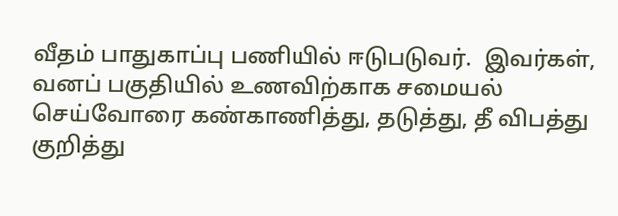வீதம் பாதுகாப்பு பணியில் ஈடுபடுவர்.  இவர்கள், வனப் பகுதியில் உணவிற்காக சமையல் செய்வோரை கண்காணித்து, தடுத்து, தீ விபத்து குறித்து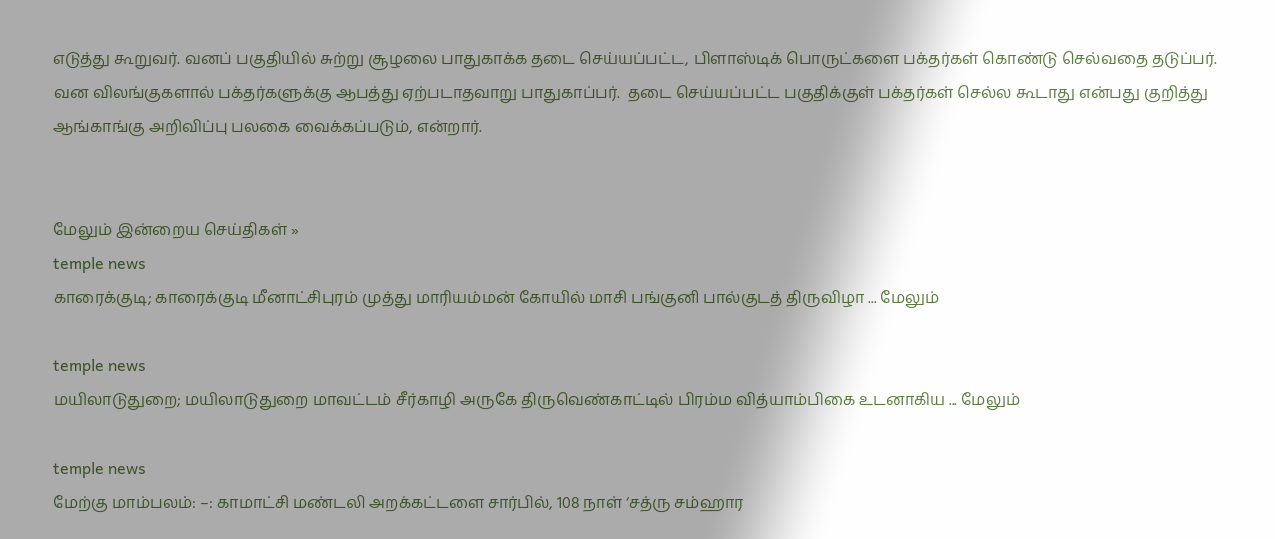எடுத்து கூறுவர். வனப் பகுதியில் சுற்று சூழலை பாதுகாக்க தடை செய்யப்பட்ட, பிளாஸ்டிக் பொருட்களை பக்தர்கள் கொண்டு செல்வதை தடுப்பர். வன விலங்குகளால் பக்தர்களுக்கு ஆபத்து ஏற்படாதவாறு பாதுகாப்பர்.  தடை செய்யப்பட்ட பகுதிக்குள் பக்தர்கள் செல்ல கூடாது என்பது குறித்து ஆங்காங்கு அறிவிப்பு பலகை வைக்கப்படும், என்றார்.


மேலும் இன்றைய செய்திகள் »
temple news
காரைக்குடி; காரைக்குடி மீனாட்சிபுரம் முத்து மாரியம்மன் கோயில் மாசி பங்குனி பால்குடத் திருவிழா ... மேலும்

temple news
மயிலாடுதுறை; மயிலாடுதுறை மாவட்டம் சீர்காழி அருகே திருவெண்காட்டில் பிரம்ம வித்யாம்பிகை உடனாகிய ... மேலும்

temple news
மேற்கு மாம்பலம்: –: காமாட்சி மண்டலி அறக்கட்டளை சார்பில், 108 நாள் ‘சத்ரு சம்ஹார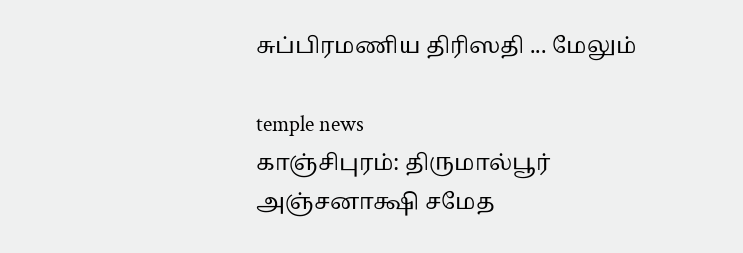சுப்பிரமணிய திரிஸதி ... மேலும்

temple news
காஞ்சிபுரம்: திருமால்பூர் அஞ்சனாக்ஷி சமேத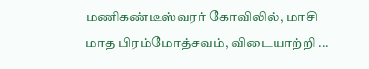மணிகண்டீஸ்வரர் கோவிலில், மாசி மாத பிரம்மோத்சவம், விடையாற்றி ...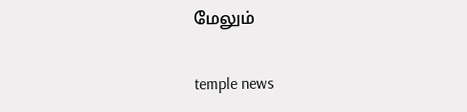மேலும்

temple news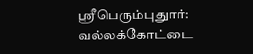ஸ்ரீபெரும்புதுார்: வல்லக்கோட்டை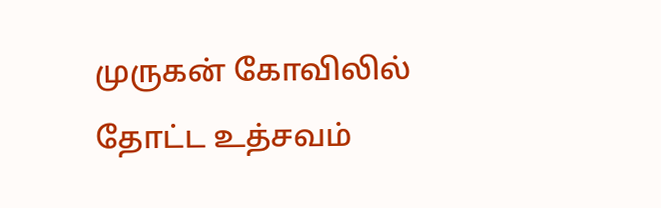முருகன் கோவிலில் தோட்ட உத்சவம்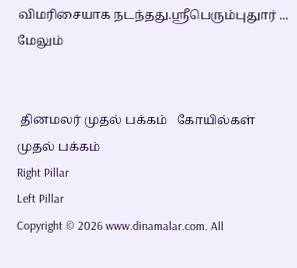விமரிசையாக நடந்தது.ஸ்ரீபெரும்புதுார் ... மேலும்


 தினமலர் முதல் பக்கம்   கோயில்கள் முதல் பக்கம்
Right Pillar
Left Pillar
Copyright © 2026 www.dinamalar.com. All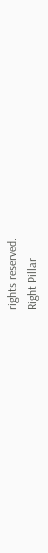rights reserved.
Right Pillar